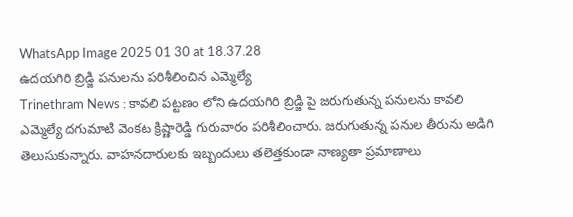WhatsApp Image 2025 01 30 at 18.37.28
ఉదయగిరి బ్రిడ్జి పనులను పరిశీలించిన ఎమ్మెల్యే
Trinethram News : కావలి పట్టణం లోని ఉదయగిరి బ్రిడ్జి పై జరుగుతున్న పనులను కావలి ఎమ్మెల్యే దగుమాటి వెంకట క్రిష్ణారెడ్డి గురువారం పరిశీలించారు. జరుగుతున్న పనుల తీరును అడిగి తెలుసుకున్నారు. వాహనదారులకు ఇబ్బందులు తలెత్తకుండా నాణ్యతా ప్రమాణాలు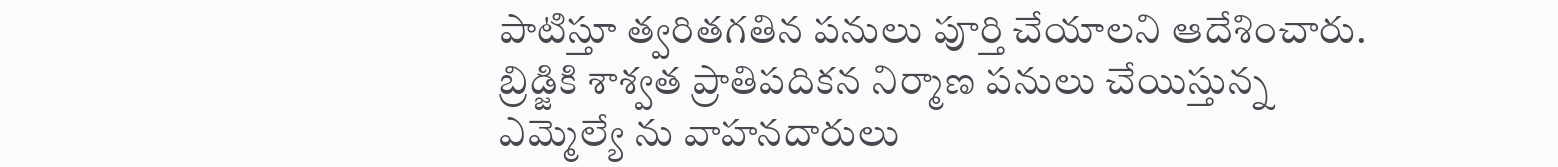పాటిస్తూ త్వరితగతిన పనులు పూర్తి చేయాలని ఆదేశించారు. బ్రిడ్జికి శాశ్వత ప్రాతిపదికన నిర్మాణ పనులు చేయిస్తున్న ఎమ్మెల్యే ను వాహనదారులు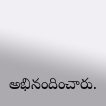అభినందించారు.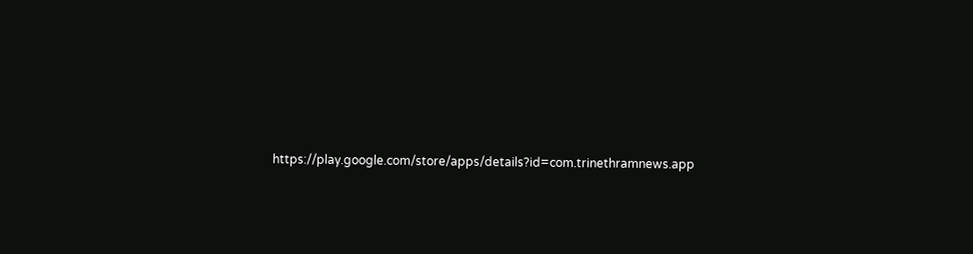https://play.google.com/store/apps/details?id=com.trinethramnews.app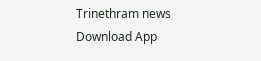Trinethram news
Download App